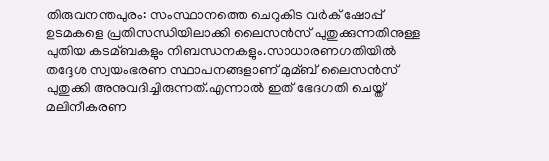തിരുവനന്തപുരം: സംസ്ഥാനത്തെ ചെറുകിട വര്‍ക് ഷോപ്പ് ഉടമകളെ പ്രതിസന്ധിയിലാക്കി ലൈസന്‍സ് പുതുക്കുന്നതിനുള്ള പുതിയ കടമ്ബകളും നിബന്ധനകളും.സാധാരണഗതിയില്‍ തദ്ദേശ സ്വയംഭരണ സ്ഥാപനങ്ങളാണ് മുമ്ബ് ലൈസന്‍സ് പുതുക്കി അനുവദിച്ചിരുന്നത്.എന്നാല്‍ ഇത് ഭേദഗതി ചെയ്ത് മലിനീകരണ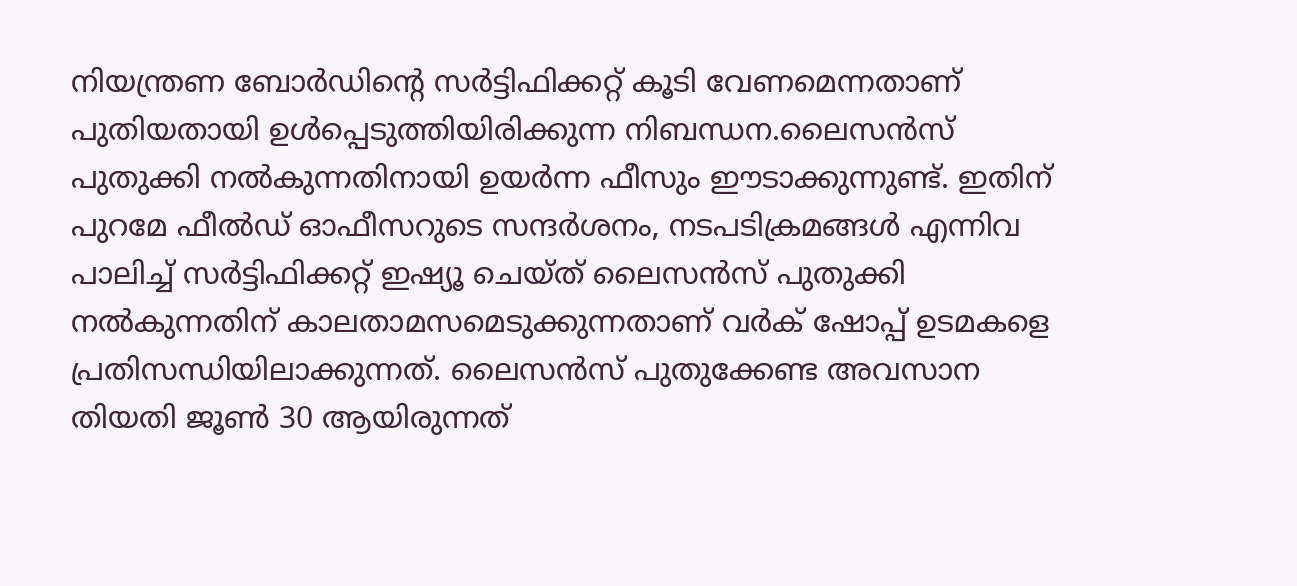നിയന്ത്രണ ബോര്‍ഡിന്റെ സര്‍ട്ടിഫിക്കറ്റ് കൂടി വേണമെന്നതാണ് പുതിയതായി ഉള്‍പ്പെടുത്തിയിരിക്കുന്ന നിബന്ധന.ലൈസന്‍സ് പുതുക്കി നല്‍കുന്നതിനായി ഉയര്‍ന്ന ഫീസും ഈടാക്കുന്നുണ്ട്. ഇതിന് പുറമേ ഫീല്‍ഡ് ഓഫീസറുടെ സന്ദര്‍ശനം, നടപടിക്രമങ്ങള്‍ എന്നിവ പാലിച്ച്‌ സര്‍ട്ടിഫിക്കറ്റ് ഇഷ്യൂ ചെയ്ത് ലൈസന്‍സ് പുതുക്കി നല്‍കുന്നതിന് കാലതാമസമെടുക്കുന്നതാണ് വര്‍ക് ഷോപ്പ് ഉടമകളെ പ്രതിസന്ധിയിലാക്കുന്നത്. ലൈസന്‍സ് പുതുക്കേണ്ട അവസാന തിയതി ജൂണ്‍ 30 ആയിരുന്നത്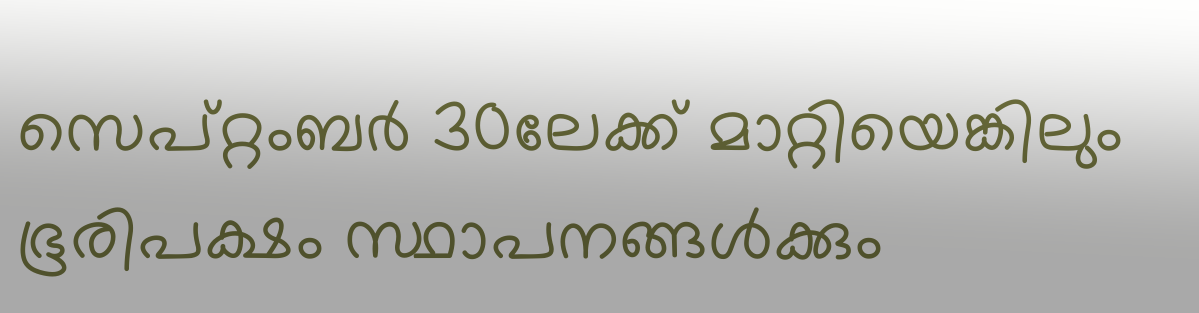സെപ്റ്റംബര്‍ 30ലേക്ക് മാറ്റിയെങ്കിലും ഭൂരിപക്ഷം സ്ഥാപനങ്ങള്‍ക്കും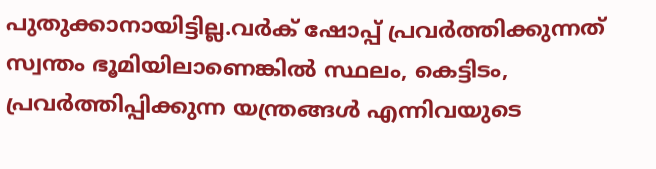പുതുക്കാനായിട്ടില്ല.വര്‍ക് ഷോപ്പ് പ്രവര്‍ത്തിക്കുന്നത് സ്വന്തം ഭൂമിയിലാണെങ്കില്‍ സ്ഥലം, കെട്ടിടം, പ്രവര്‍ത്തിപ്പിക്കുന്ന യന്ത്രങ്ങള്‍ എന്നിവയുടെ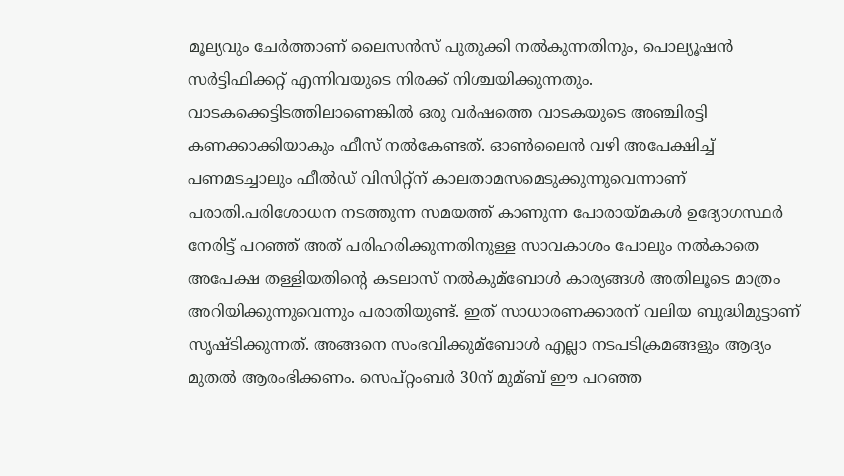മൂല്യവും ചേര്‍ത്താണ് ലൈസന്‍സ് പുതുക്കി നല്‍കുന്നതിനും, പൊല്യൂഷന്‍ സര്‍ട്ടിഫിക്കറ്റ് എന്നിവയുടെ നിരക്ക് നിശ്ചയിക്കുന്നതും. വാടകക്കെട്ടിടത്തിലാണെങ്കില്‍ ഒരു വര്‍ഷത്തെ വാടകയുടെ അഞ്ചിരട്ടി കണക്കാക്കിയാകും ഫീസ് നല്‍കേണ്ടത്. ഓണ്‍ലൈന്‍ വഴി അപേക്ഷിച്ച്‌ പണമടച്ചാലും ഫീല്‍ഡ് വിസിറ്റ്‌ന് കാലതാമസമെടുക്കുന്നുവെന്നാണ് പരാതി.പരിശോധന നടത്തുന്ന സമയത്ത് കാണുന്ന പോരായ്മകള്‍ ഉദ്യോഗസ്ഥര്‍ നേരിട്ട് പറഞ്ഞ് അത് പരിഹരിക്കുന്നതിനുള്ള സാവകാശം പോലും നല്‍കാതെ അപേക്ഷ തള്ളിയതിന്റെ കടലാസ് നല്‍കുമ്ബോള്‍ കാര്യങ്ങള്‍ അതിലൂടെ മാത്രം അറിയിക്കുന്നുവെന്നും പരാതിയുണ്ട്. ഇത് സാധാരണക്കാരന് വലിയ ബുദ്ധിമുട്ടാണ് സൃഷ്ടിക്കുന്നത്. അങ്ങനെ സംഭവിക്കുമ്ബോള്‍ എല്ലാ നടപടിക്രമങ്ങളും ആദ്യം മുതല്‍ ആരംഭിക്കണം. സെപ്റ്റംബര്‍ 30ന് മുമ്ബ് ഈ പറഞ്ഞ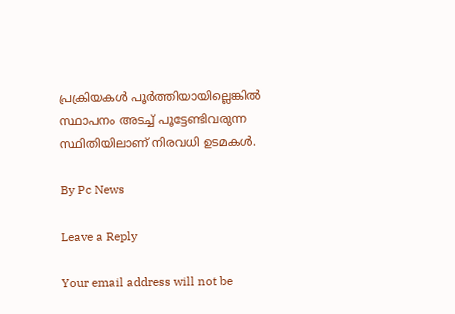പ്രക്രിയകള്‍ പൂര്‍ത്തിയായില്ലെങ്കില്‍ സ്ഥാപനം അടച്ച്‌ പൂട്ടേണ്ടിവരുന്ന സ്ഥിതിയിലാണ് നിരവധി ഉടമകള്‍.

By Pc News

Leave a Reply

Your email address will not be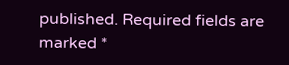published. Required fields are marked *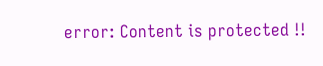error: Content is protected !!